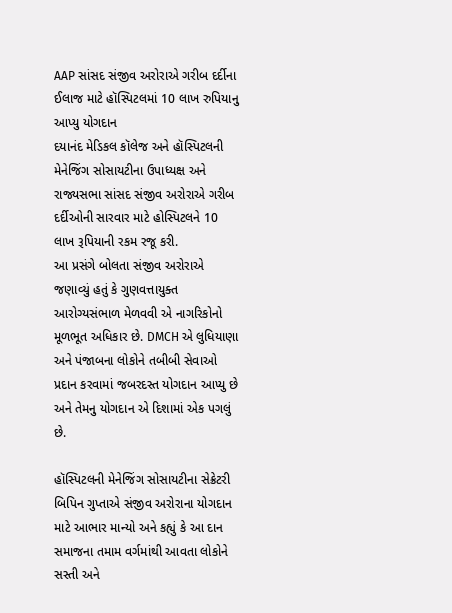AAP સાંસદ સંજીવ અરોરાએ ગરીબ દર્દીના ઈલાજ માટે હૉસ્પિટલમાં 10 લાખ રુપિયાનુ આપ્યુ યોગદાન
દયાનંદ મેડિકલ કૉલેજ અને હૉસ્પિટલની મેનેજિંગ સોસાયટીના ઉપાધ્યક્ષ અને રાજ્યસભા સાંસદ સંજીવ અરોરાએ ગરીબ દર્દીઓની સારવાર માટે હોસ્પિટલને 10 લાખ રૂપિયાની રકમ રજૂ કરી.
આ પ્રસંગે બોલતા સંજીવ અરોરાએ જણાવ્યું હતું કે ગુણવત્તાયુક્ત આરોગ્યસંભાળ મેળવવી એ નાગરિકોનો મૂળભૂત અધિકાર છે. DMCH એ લુધિયાણા અને પંજાબના લોકોને તબીબી સેવાઓ પ્રદાન કરવામાં જબરદસ્ત યોગદાન આપ્યુ છે અને તેમનુ યોગદાન એ દિશામાં એક પગલું છે.

હૉસ્પિટલની મેનેજિંગ સોસાયટીના સેક્રેટરી બિપિન ગુપ્તાએ સંજીવ અરોરાના યોગદાન માટે આભાર માન્યો અને કહ્યું કે આ દાન સમાજના તમામ વર્ગમાંથી આવતા લોકોને સસ્તી અને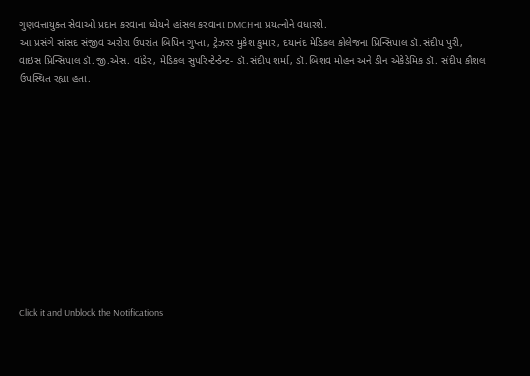ગુણવત્તાયુક્ત સેવાઓ પ્રદાન કરવાના ધ્યેયને હાંસલ કરવાના DMCHના પ્રયત્નોને વધારશે.
આ પ્રસંગે સાંસદ સંજીવ અરોરા ઉપરાંત બિપિન ગુપ્તા, ટ્રેઝરર મુકેશ કુમાર, દયાનંદ મેડિકલ કોલેજના પ્રિન્સિપાલ ડૉ.સંદીપ પુરી, વાઇસ પ્રિન્સિપાલ ડૉ.જી.એસ. વાંડેર, મેડિકલ સુપરિન્ટેન્ડેન્ટ- ડૉ.સંદીપ શર્મા, ડૉ.બિશવ મોહન અને ડીન એકેડેમિક ડૉ. સંદીપ કૌશલ ઉપસ્થિત રહ્યા હતા.












Click it and Unblock the Notifications